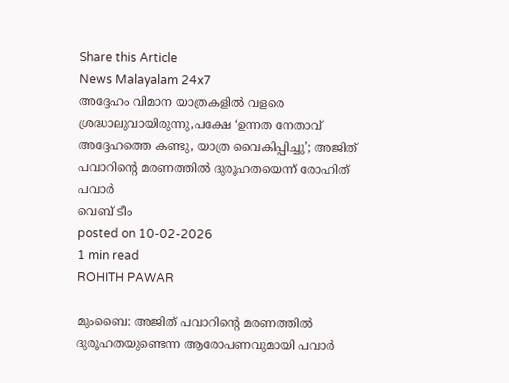Share this Article
News Malayalam 24x7
അദ്ദേഹം വിമാന യാത്രകളിൽ വളരെ ശ്രദ്ധാലുവായിരുന്നു,പക്ഷേ ‘ഉന്നത നേതാവ് അദ്ദേഹത്തെ കണ്ടു, യാത്ര വൈകിപ്പിച്ചു’; അജിത് പവാറിന്‍റെ മരണത്തിൽ ദുരൂഹതയെന്ന് രോഹിത് പവാർ
വെബ് ടീം
posted on 10-02-2026
1 min read
ROHITH PAWAR

മുംബൈ: അജിത് പവാറിന്‍റെ മരണത്തിൽ ദുരൂഹതയുണ്ടെന്ന ആരോപണവുമായി പവാർ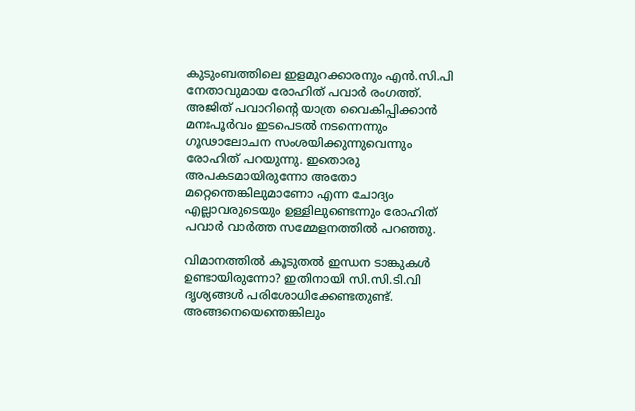കുടുംബത്തിലെ ഇളമുറക്കാരനും എൻ.സി.പി നേതാവുമായ രോഹിത് പവാർ രംഗത്ത്. അജിത് പവാറിന്‍റെ യാത്ര വൈകിപ്പിക്കാൻ മനഃപൂർവം ഇടപെടൽ നടന്നെന്നും ഗൂഢാലോചന സംശയിക്കുന്നുവെന്നും രോഹിത് പറയുന്നു. ഇതൊരു അപകടമായിരുന്നോ അതോ മറ്റെന്തെങ്കിലുമാണോ എന്ന ചോദ്യം എല്ലാവരുടെയും ഉള്ളിലുണ്ടെന്നും രോഹിത് പവാർ വാർത്ത സമ്മേളനത്തിൽ പറഞ്ഞു.

വിമാനത്തിൽ കൂടുതൽ ഇന്ധന ടാങ്കുകൾ ഉണ്ടായിരുന്നോ? ഇതിനായി സി.സി.ടി.വി ദൃശ്യങ്ങൾ പരിശോധിക്കേണ്ടതുണ്ട്. അങ്ങനെയെന്തെങ്കിലും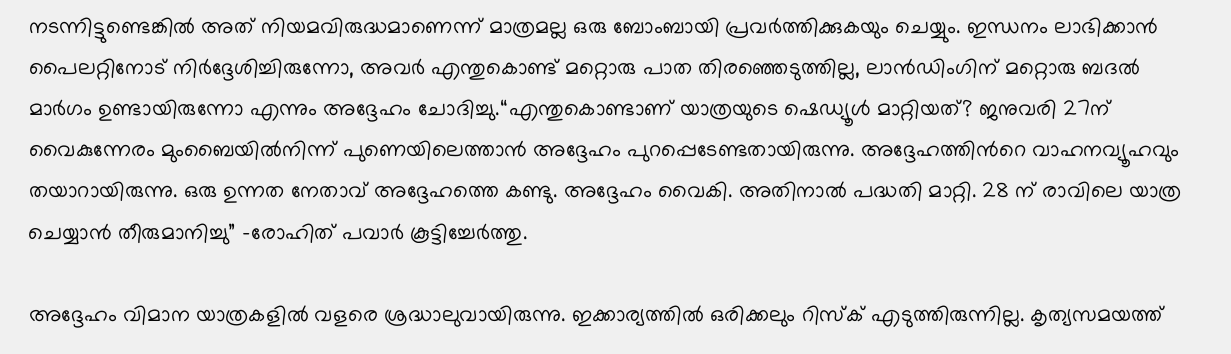നടന്നിട്ടുണ്ടെങ്കിൽ അത് നിയമവിരുദ്ധമാണെന്ന് മാത്രമല്ല ഒരു ബോംബായി പ്രവർത്തിക്കുകയും ചെയ്യും. ഇന്ധനം ലാഭിക്കാൻ പൈലറ്റിനോട് നിർദ്ദേശിച്ചിരുന്നോ, അവർ എന്തുകൊണ്ട് മറ്റൊരു പാത തിരഞ്ഞെടുത്തില്ല, ലാൻഡിംഗിന് മറ്റൊരു ബദൽ മാർഗം ഉണ്ടായിരുന്നോ എന്നും അദ്ദേഹം ചോദിച്ചു.“എന്തുകൊണ്ടാണ് യാത്രയുടെ ഷെഡ്യൂൾ മാറ്റിയത്? ജനുവരി 27ന് വൈകുന്നേരം മുംബൈയിൽനിന്ന് പുണെയിലെത്താൻ അദ്ദേഹം പുറപ്പെടേണ്ടതായിരുന്നു. അദ്ദേഹത്തിന്‍റെ വാഹനവ്യൂഹവും തയാറായിരുന്നു. ഒരു ഉന്നത നേതാവ് അദ്ദേഹത്തെ കണ്ടു. അദ്ദേഹം വൈകി. അതിനാൽ പദ്ധതി മാറ്റി. 28 ന് രാവിലെ യാത്ര ചെയ്യാൻ തീരുമാനിച്ചു” -രോഹിത് പവാർ കൂട്ടിച്ചേർത്തു.

അദ്ദേഹം വിമാന യാത്രകളിൽ വളരെ ശ്രദ്ധാലുവായിരുന്നു. ഇക്കാര്യത്തിൽ ഒരിക്കലും റിസ്ക് എടുത്തിരുന്നില്ല. കൃത്യസമയത്ത്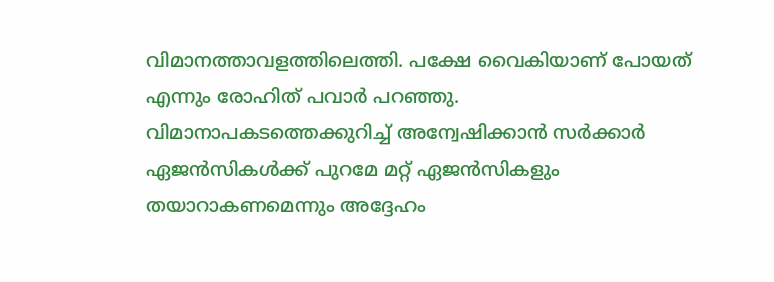വിമാനത്താവളത്തിലെത്തി. പക്ഷേ വൈകിയാണ് പോയത് എന്നും രോഹിത് പവാർ പറഞ്ഞു. വിമാനാപകടത്തെക്കുറിച്ച് അന്വേഷിക്കാൻ സർക്കാർ ഏജൻസികൾക്ക് പുറമേ മറ്റ് ഏജൻസികളും തയാറാകണമെന്നും അദ്ദേഹം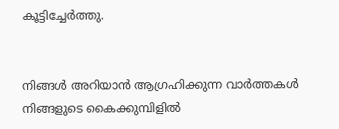കൂട്ടിച്ചേർത്തു.


നിങ്ങൾ അറിയാൻ ആഗ്രഹിക്കുന്ന വാർത്തകൾ നിങ്ങളുടെ കൈക്കുമ്പിളിൽ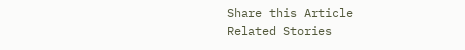Share this Article
Related Stories